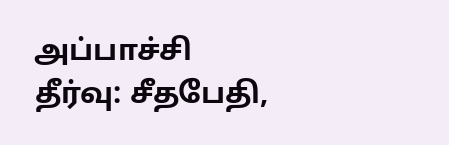அப்பாச்சி தீர்வு: சீதபேதி,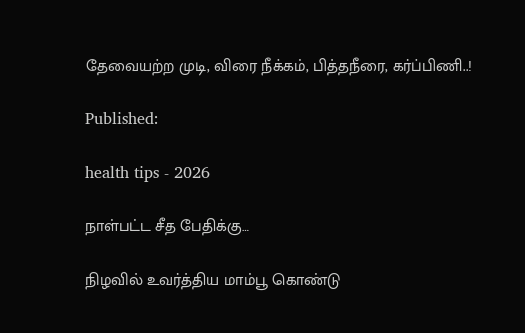தேவையற்ற முடி, விரை நீக்கம், பித்தநீரை, கர்ப்பிணி..!

Published:

health tips - 2026

நாள்பட்ட சீத பேதிக்கு…

நிழவில் உவர்த்திய மாம்பூ கொண்டு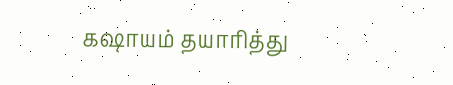கஷாயம் தயாரித்து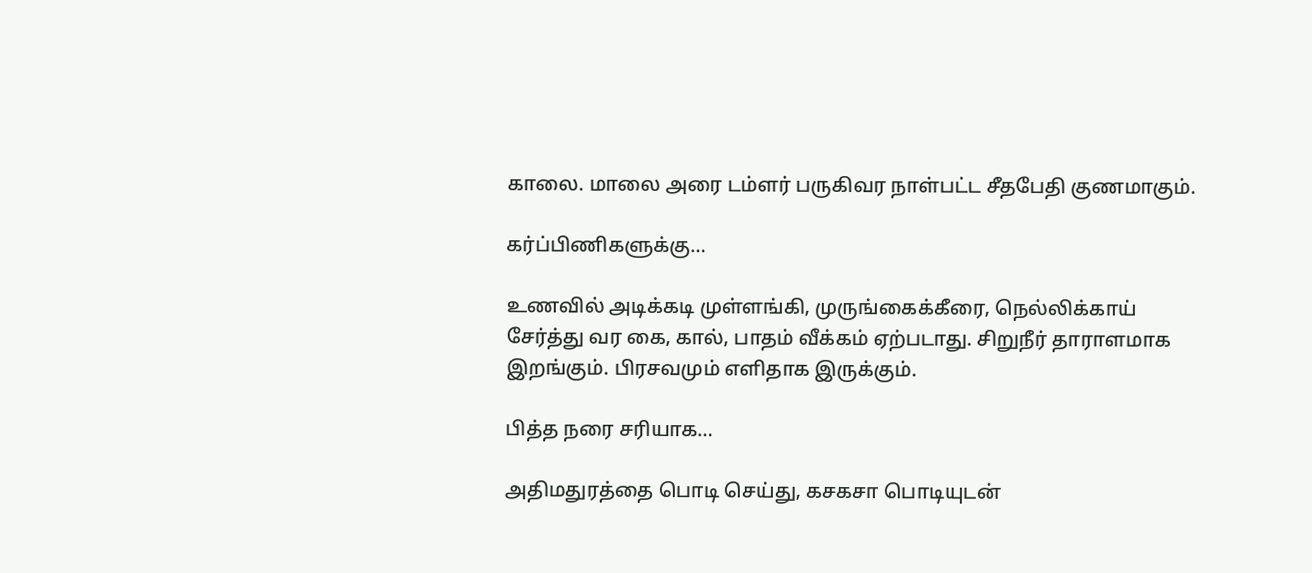காலை. மாலை அரை டம்ளர் பருகிவர நாள்பட்ட சீதபேதி குணமாகும்.

கர்ப்பிணிகளுக்கு…

உணவில் அடிக்கடி முள்ளங்கி, முருங்கைக்கீரை, நெல்லிக்காய் சேர்த்து வர கை, கால், பாதம் வீக்கம் ஏற்படாது. சிறுநீர் தாராளமாக இறங்கும். பிரசவமும் எளிதாக இருக்கும்.

பித்த நரை சரியாக…

அதிமதுரத்தை பொடி செய்து, கசகசா பொடியுடன்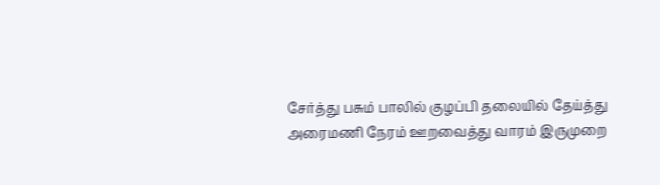சேர்த்து பசும் பாலில் குழப்பி தலையில் தேய்த்து அரைமணி நேரம் ஊறவைத்து வாரம் இருமுறை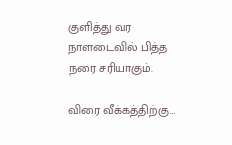குளித்து வர நாளடைவில் பித்த நரை சரியாகும்.

விரை வீக்கத்திற்கு…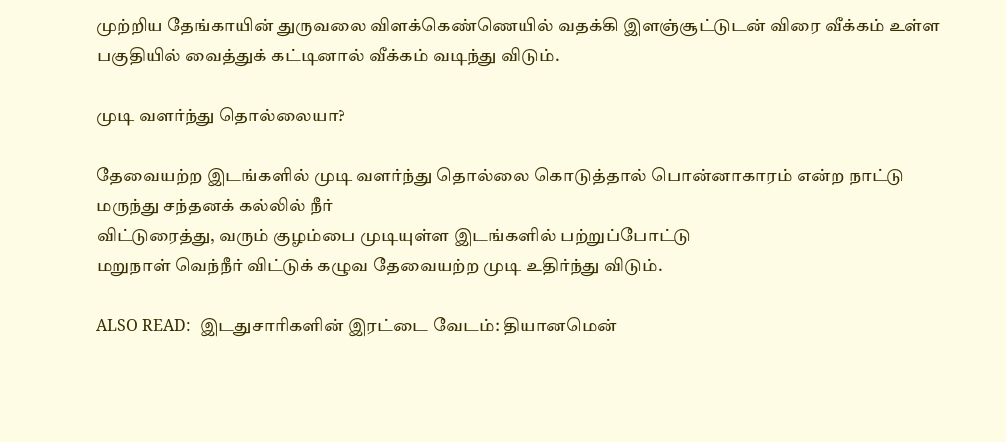முற்றிய தேங்காயின் துருவலை விளக்கெண்ணெயில் வதக்கி இளஞ்சூட்டுடன் விரை வீக்கம் உள்ள பகுதியில் வைத்துக் கட்டினால் வீக்கம் வடிந்து விடும்.

முடி வளர்ந்து தொல்லையா?

தேவையற்ற இடங்களில் முடி வளர்ந்து தொல்லை கொடுத்தால் பொன்னாகாரம் என்ற நாட்டு மருந்து சந்தனக் கல்லில் நீர்
விட்டுரைத்து, வரும் குழம்பை முடியுள்ள இடங்களில் பற்றுப்போட்டு
மறுநாள் வெந்நீர் விட்டுக் கழுவ தேவையற்ற முடி உதிர்ந்து விடும்.

ALSO READ:  இடதுசாரிகளின் இரட்டை வேடம்: தியானமென்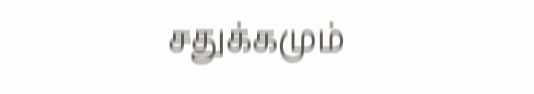சதுக்கமும்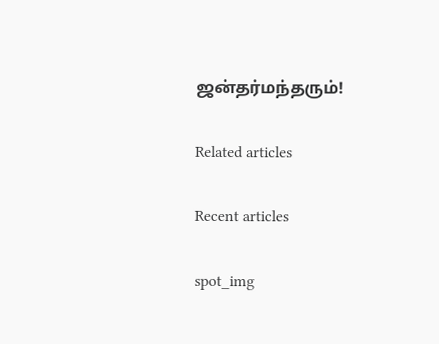ஜன்தர்மந்தரும்!

Related articles

Recent articles

spot_img